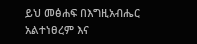ይህ መፅሐፍ በእግዚአብሔር አልተነፀረም እና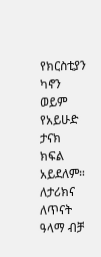የክርስቲያን ካኖን ወይም የአይሁድ ታናክ ክፍል አይደለም። ለታሪክና ለጥናት ዓላማ ብቻ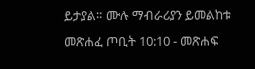ይታያል። ሙሉ ማብራሪያን ይመልከቱ መጽሐፈ ጦቢት 10:10 - መጽሐፍ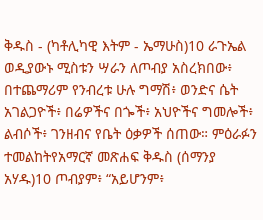ቅዱስ - (ካቶሊካዊ እትም - ኤማሁስ)10 ራጉኤል ወዲያውኑ ሚስቱን ሣራን ለጦብያ አስረክበው፥ በተጨማሪም የንብረቱ ሁሉ ግማሽ፥ ወንድና ሴት አገልጋዮች፥ በሬዎችና በጐች፥ አህዮችና ግመሎች፥ ልብሶች፥ ገንዘብና የቤት ዕቃዎች ሰጠው። ምዕራፉን ተመልከትየአማርኛ መጽሐፍ ቅዱስ (ሰማንያ አሃዱ)10 ጦብያም፥ “አይሆንም፥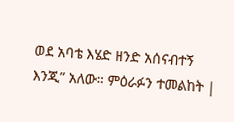ወደ አባቴ እሄድ ዘንድ አሰናብተኝ እንጂ” አለው። ምዕራፉን ተመልከት |